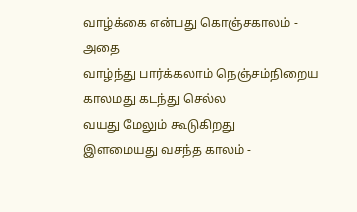வாழ்க்கை என்பது கொஞ்சகாலம் - அதை
வாழ்ந்து பார்க்கலாம் நெஞ்சம்நிறைய
காலமது கடந்து செல்ல
வயது மேலும் கூடுகிறது
இளமையது வசந்த காலம் -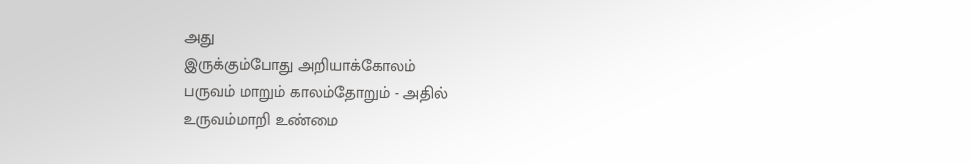அது
இருக்கும்போது அறியாக்கோலம்
பருவம் மாறும் காலம்தோறும் - அதில்
உருவம்மாறி உண்மை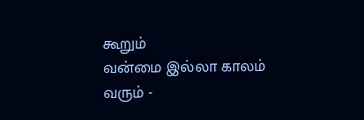கூறும்
வன்மை இல்லா காலம் வரும் -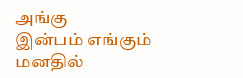அங்கு
இன்பம் எங்கும் மனதில்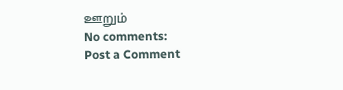ஊறும்
No comments:
Post a Comment